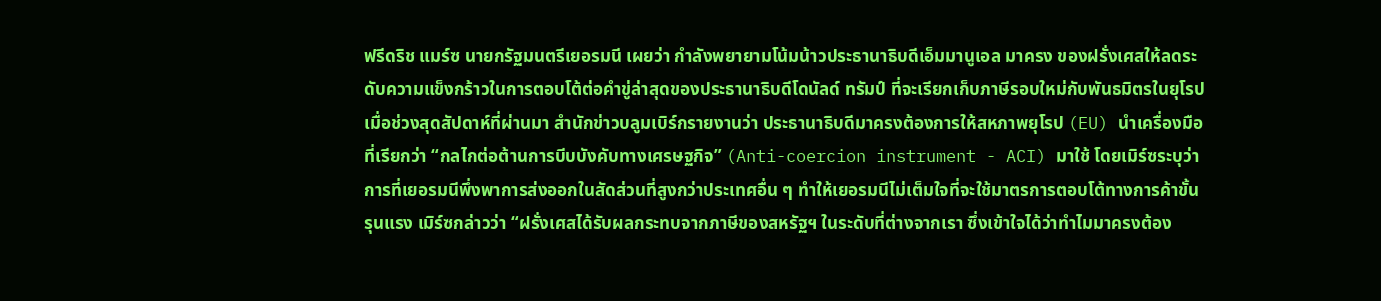ฟรีดริช แมร์ซ นายกรัฐมนตรีเยอรมนี เผยว่า กำลังพยายามโน้มน้าวประธานาธิบดีเอ็มมานูเอล มาครง ของฝรั่งเศสให้ลดระดับความแข็งกร้าวในการตอบโต้ต่อคำขู่ล่าสุดของประธานาธิบดีโดนัลด์ ทรัมป์ ที่จะเรียกเก็บภาษีรอบใหม่กับพันธมิตรในยุโรป เมื่อช่วงสุดสัปดาห์ที่ผ่านมา สำนักข่าวบลูมเบิร์กรายงานว่า ประธานาธิบดีมาครงต้องการให้สหภาพยุโรป (EU) นำเครื่องมือที่เรียกว่า “กลไกต่อต้านการบีบบังคับทางเศรษฐกิจ” (Anti-coercion instrument - ACI) มาใช้ โดยเมิร์ซระบุว่า การที่เยอรมนีพึ่งพาการส่งออกในสัดส่วนที่สูงกว่าประเทศอื่น ๆ ทำให้เยอรมนีไม่เต็มใจที่จะใช้มาตรการตอบโต้ทางการค้าขั้นรุนแรง เมิร์ซกล่าวว่า “ฝรั่งเศสได้รับผลกระทบจากภาษีของสหรัฐฯ ในระดับที่ต่างจากเรา ซึ่งเข้าใจได้ว่าทำไมมาครงต้อง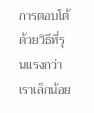การตอบโต้ด้วยวิธีที่รุนแรงกว่าเราเล็กน้อย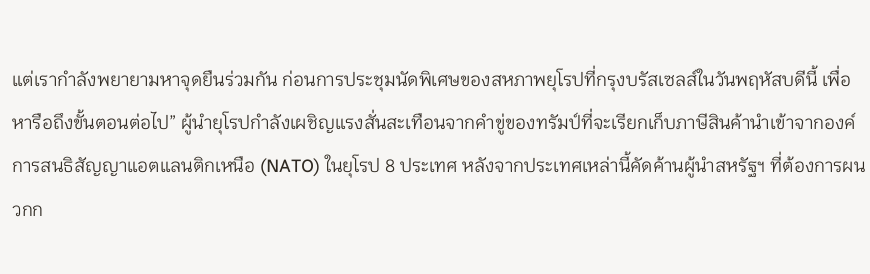แต่เรากำลังพยายามหาจุดยืนร่วมกัน ก่อนการประชุมนัดพิเศษของสหภาพยุโรปที่กรุงบรัสเซลส์ในวันพฤหัสบดีนี้ เพื่อหารือถึงขั้นตอนต่อไป” ผู้นำยุโรปกำลังเผชิญแรงสั่นสะเทือนจากคำขู่ของทรัมป์ที่จะเรียกเก็บภาษีสินค้านำเข้าจากองค์การสนธิสัญญาแอตแลนติกเหนือ (NATO) ในยุโรป 8 ประเทศ หลังจากประเทศเหล่านี้คัดค้านผู้นำสหรัฐฯ ที่ต้องการผนวกก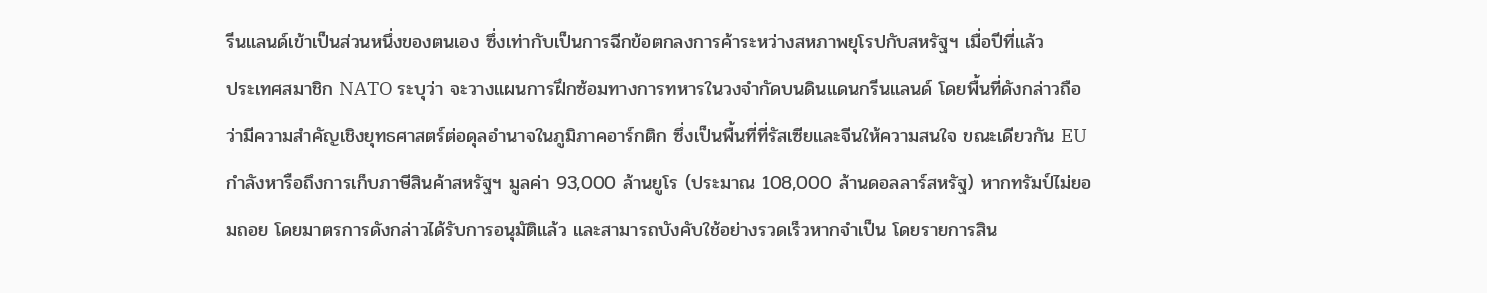รีนแลนด์เข้าเป็นส่วนหนึ่งของตนเอง ซึ่งเท่ากับเป็นการฉีกข้อตกลงการค้าระหว่างสหภาพยุโรปกับสหรัฐฯ เมื่อปีที่แล้ว
ประเทศสมาชิก NATO ระบุว่า จะวางแผนการฝึกซ้อมทางการทหารในวงจำกัดบนดินแดนกรีนแลนด์ โดยพื้นที่ดังกล่าวถือว่ามีความสำคัญเชิงยุทธศาสตร์ต่อดุลอำนาจในภูมิภาคอาร์กติก ซึ่งเป็นพื้นที่ที่รัสเซียและจีนให้ความสนใจ ขณะเดียวกัน EU กำลังหารือถึงการเก็บภาษีสินค้าสหรัฐฯ มูลค่า 93,000 ล้านยูโร (ประมาณ 108,000 ล้านดอลลาร์สหรัฐ) หากทรัมป์ไม่ยอมถอย โดยมาตรการดังกล่าวได้รับการอนุมัติแล้ว และสามารถบังคับใช้อย่างรวดเร็วหากจำเป็น โดยรายการสิน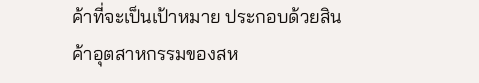ค้าที่จะเป็นเป้าหมาย ประกอบด้วยสินค้าอุตสาหกรรมของสห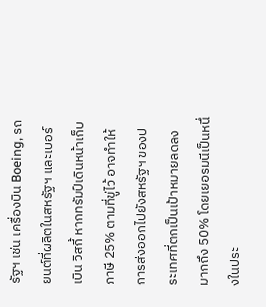รัฐฯ เช่น เครื่องบิน Boeing, รถยนต์ที่ผลิตในสหรัฐฯ และเบอร์เบิน วิสกี้ หากทรัมป์เดินหน้าเก็บภาษี 25% ตามที่ขู่ไว้ อาจทำให้การส่งออกไปยังสหรัฐฯ ของประเทศที่ตกเป็นเป้าหมายลดลงมากถึง 50% โดยเยอรมนีเป็นหนึ่งในประ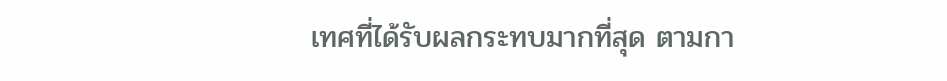เทศที่ได้รับผลกระทบมากที่สุด ตามกา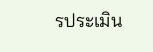รประเมิน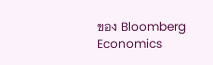ของ Bloomberg Economics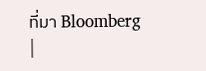ที่มา Bloomberg
|